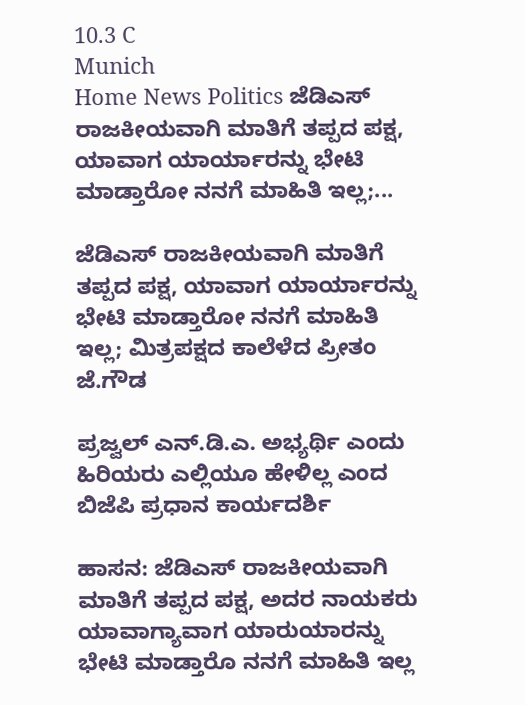10.3 C
Munich
Home News Politics ಜೆಡಿಎಸ್ ರಾಜಕೀಯವಾಗಿ ಮಾತಿಗೆ ತಪ್ಪದ ಪಕ್ಷ, ಯಾವಾಗ ಯಾರ್ಯಾರನ್ನು ಭೇಟಿ ಮಾಡ್ತಾರೋ ನನಗೆ ಮಾಹಿತಿ ಇಲ್ಲ;...

ಜೆಡಿಎಸ್ ರಾಜಕೀಯವಾಗಿ ಮಾತಿಗೆ ತಪ್ಪದ ಪಕ್ಷ, ಯಾವಾಗ ಯಾರ್ಯಾರನ್ನು ಭೇಟಿ ಮಾಡ್ತಾರೋ ನನಗೆ ಮಾಹಿತಿ ಇಲ್ಲ; ಮಿತ್ರಪಕ್ಷದ ಕಾಲೆಳೆದ ಪ್ರೀತಂ ಜೆ.ಗೌಡ

ಪ್ರಜ್ವಲ್ ಎನ್.ಡಿ.ಎ. ಅಭ್ಯರ್ಥಿ ಎಂದು ಹಿರಿಯರು ಎಲ್ಲಿಯೂ ಹೇಳಿಲ್ಲ ಎಂದ ಬಿಜೆಪಿ ಪ್ರಧಾನ ಕಾರ್ಯದರ್ಶಿ

ಹಾಸನ: ಜೆಡಿಎಸ್ ರಾಜಕೀಯವಾಗಿ ಮಾತಿಗೆ ತಪ್ಪದ ಪಕ್ಷ, ಅದರ ನಾಯಕರು ಯಾವಾಗ್ಯಾವಾಗ ಯಾರುಯಾರನ್ನು ಭೇಟಿ ಮಾಡ್ತಾರೊ‌ ನನಗೆ ಮಾಹಿತಿ ಇಲ್ಲ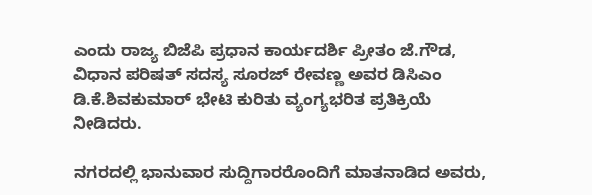ಎಂದು‌ ರಾಜ್ಯ ಬಿಜೆಪಿ ಪ್ರಧಾನ ಕಾರ್ಯದರ್ಶಿ ಪ್ರೀತಂ ಜೆ.ಗೌಡ, ವಿಧಾನ ಪರಿಷತ್‌ ಸದಸ್ಯ ಸೂರಜ್‌ ರೇವಣ್ಣ ಅವರ ಡಿಸಿಎಂ ಡಿ.ಕೆ.ಶಿವಕುಮಾರ್‌ ಭೇಟಿ ಕುರಿತು ವ್ಯಂಗ್ಯಭರಿತ ಪ್ರತಿಕ್ರಿಯೆ ನೀಡಿದರು.

ನಗರದಲ್ಲಿ ಭಾನುವಾರ ಸುದ್ದಿಗಾರರೊಂದಿಗೆ ಮಾತನಾಡಿದ ಅವರು,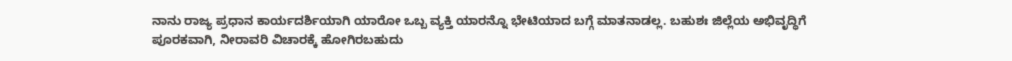ನಾನು ರಾಜ್ಯ ಪ್ರಧಾನ ಕಾರ್ಯದರ್ಶಿಯಾಗಿ ಯಾರೋ ಒಬ್ಬ ವ್ಯಕ್ತಿ ಯಾರನ್ನೊ‌ ಭೇಟಿಯಾದ ಬಗ್ಗೆ ಮಾತನಾಡಲ್ಲ. ಬಹುಶಃ ಜಿಲ್ಲೆಯ ಅಭಿವೃದ್ಧಿಗೆ ಪೂರಕವಾಗಿ, ನೀರಾವರಿ ವಿಚಾರಕ್ಕೆ ಹೋಗಿರಬಹುದು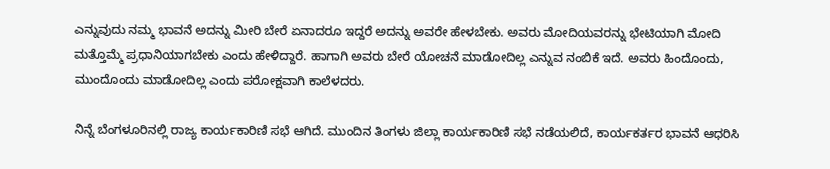ಎನ್ನುವುದು ನಮ್ಮ ಭಾವನೆ ಅದನ್ನು ಮೀರಿ ಬೇರೆ ಏನಾದರೂ ಇದ್ದರೆ ಅದನ್ನು ಅವರೇ ಹೇಳಬೇಕು. ಅವರು ಮೋದಿಯವರನ್ನು ಭೇಟಿಯಾಗಿ ಮೋದಿ ಮತ್ತೊಮ್ಮೆ ಪ್ರಧಾನಿಯಾಗಬೇಕು ಎಂದು ಹೇಳಿದ್ದಾರೆ. ಹಾಗಾಗಿ ಅವರು ಬೇರೆ ಯೋಚನೆ ಮಾಡೋದಿಲ್ಲ ಎನ್ನುವ ನಂಬಿಕೆ ಇದೆ. ಅವರು ಹಿಂದೊಂದು, ಮುಂದೊಂದು ಮಾಡೋದಿಲ್ಲ ಎಂದು ಪರೋಕ್ಷವಾಗಿ ಕಾಲೆಳದರು.

ನಿನ್ನೆ ಬೆಂಗಳೂರಿನಲ್ಲಿ ರಾಜ್ಯ ಕಾರ್ಯಕಾರಿಣಿ ಸಭೆ ಆಗಿದೆ. ಮುಂದಿನ ತಿಂಗಳು ಜಿಲ್ಲಾ ಕಾರ್ಯಕಾರಿಣಿ ಸಭೆ ನಡೆಯಲಿದೆ, ಕಾರ್ಯಕರ್ತರ ಭಾವನೆ ಆಧರಿಸಿ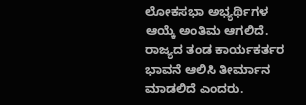ಲೋಕಸಭಾ ಅಭ್ಯರ್ಥಿಗಳ ಆಯ್ಕೆ ಅಂತಿಮ ಆಗಲಿದೆ. ರಾಜ್ಯದ ತಂಡ ಕಾರ್ಯಕರ್ತರ ಭಾವನೆ ಆಲಿಸಿ ತೀರ್ಮಾನ ಮಾಡಲಿದೆ ಎಂದರು.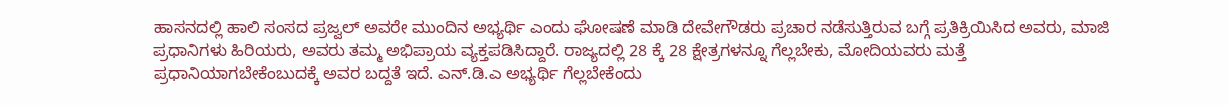ಹಾಸನದಲ್ಲಿ ಹಾಲಿ ಸಂಸದ ಪ್ರಜ್ವಲ್ ಅವರೇ ಮುಂದಿನ ಅಭ್ಯರ್ಥಿ ಎಂದು ಘೋಷಣೆ ಮಾಡಿ ದೇವೇಗೌಡರು ಪ್ರಚಾರ ನಡೆಸುತ್ತಿರುವ ಬಗ್ಗೆ ಪ್ರತಿಕ್ರಿಯಿಸಿದ ಅವರು, ಮಾಜಿ ಪ್ರಧಾನಿಗಳು ಹಿರಿಯರು, ಅವರು ತಮ್ಮ ಅಭಿಪ್ರಾಯ ವ್ಯಕ್ತಪಡಿಸಿದ್ದಾರೆ. ರಾಜ್ಯದಲ್ಲಿ 28 ಕ್ಕೆ 28 ಕ್ಷೇತ್ರಗಳನ್ನೂ ಗೆಲ್ಲಬೇಕು, ಮೋದಿಯವರು ಮತ್ತೆ ಪ್ರಧಾನಿಯಾಗಬೇಕೆಂಬುದಕ್ಕೆ ಅವರ ಬದ್ದತೆ ಇದೆ. ಎನ್.ಡಿ.ಎ ಅಭ್ಯರ್ಥಿ ಗೆಲ್ಲಬೇಕೆಂದು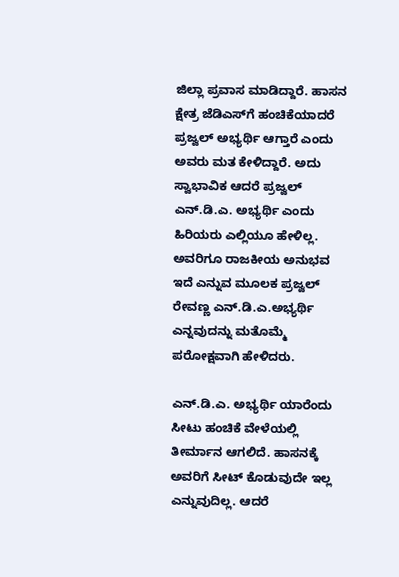ಜಿಲ್ಲಾ ಪ್ರವಾಸ ಮಾಡಿದ್ದಾರೆ. ಹಾಸನ ಕ್ಷೇತ್ರ ಜೆಡಿಎಸ್‌ಗೆ ಹಂಚಿಕೆಯಾದರೆ ಪ್ರಜ್ವಲ್ ಅಭ್ಯರ್ಥಿ ಆಗ್ತಾರೆ ಎಂದು ಅವರು ಮತ ಕೇಳಿದ್ದಾರೆ. ಅದು ಸ್ವಾಭಾವಿಕ ಆದರೆ ಪ್ರಜ್ವಲ್ ಎನ್.ಡಿ.ಎ. ಅಭ್ಯರ್ಥಿ ಎಂದು ಹಿರಿಯರು ಎಲ್ಲಿಯೂ ಹೇಳಿಲ್ಲ. ಅವರಿಗೂ ರಾಜಕೀಯ ಅನುಭವ ಇದೆ ಎನ್ನುವ ಮೂಲಕ ಪ್ರಜ್ವಲ್‌ ರೇವಣ್ಣ ಎನ್.ಡಿ.ಎ.ಅಭ್ಯರ್ಥಿ ಎನ್ನವುದನ್ನು ಮತೊಮ್ಮೆ ಪರೋಕ್ಷವಾಗಿ ಹೇಳಿದರು.

ಎನ್.ಡಿ.ಎ. ಅಭ್ಯರ್ಥಿ ಯಾರೆಂದು ಸೀಟು ಹಂಚಿಕೆ ವೇಳೆಯಲ್ಲಿ ತೀರ್ಮಾನ ಆಗಲಿದೆ. ಹಾಸನಕ್ಕೆ ಅವರಿಗೆ ಸೀಟ್ ಕೊಡುವುದೇ ಇಲ್ಲ ಎನ್ನುವುದಿಲ್ಲ. ಆದರೆ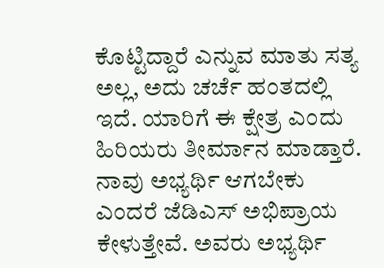ಕೊಟ್ಟಿದ್ದಾರೆ ಎನ್ನುವ ಮಾತು ಸತ್ಯ ಅಲ್ಲ, ಅದು ಚರ್ಚೆ ಹಂತದಲ್ಲಿ ಇದೆ. ಯಾರಿಗೆ ಈ ಕ್ಷೇತ್ರ ಎಂದು ಹಿರಿಯರು ತೀರ್ಮಾನ ಮಾಡ್ತಾರೆ. ನಾವು ಅಭ್ಯರ್ಥಿ ಆಗಬೇಕು ಎಂದರೆ ಜೆಡಿಎಸ್ ಅಭಿಪ್ರಾಯ ಕೇಳುತ್ತೇವೆ. ಅವರು ಅಭ್ಯರ್ಥಿ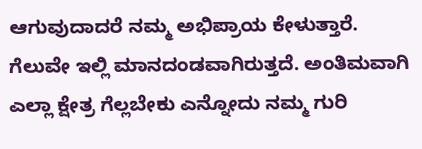ಆಗುವುದಾದರೆ ನಮ್ಮ ಅಭಿಪ್ರಾಯ ಕೇಳುತ್ತಾರೆ. ಗೆಲುವೇ ಇಲ್ಲಿ ಮಾನದಂಡವಾಗಿರುತ್ತದೆ. ಅಂತಿಮವಾಗಿ ಎಲ್ಲಾ ಕ್ಷೇತ್ರ ಗೆಲ್ಲಬೇಕು ಎನ್ನೋದು ನಮ್ಮ ಗುರಿ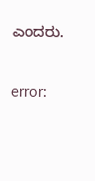ಎಂದರು.

error: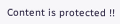Content is protected !!